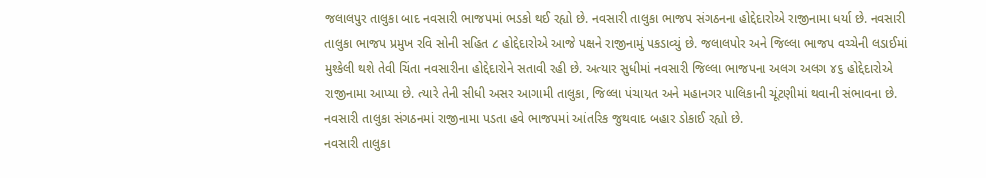જલાલપુર તાલુકા બાદ નવસારી ભાજપમાં ભડકો થઈ રહ્યો છે. નવસારી તાલુકા ભાજપ સંગઠનના હોદ્દેદારોએ રાજીનામા ધર્યા છે. નવસારી તાલુકા ભાજપ પ્રમુખ રવિ સોની સહિત ૮ હોદ્દેદારોએ આજે પક્ષને રાજીનામું પકડાવ્યું છે. જલાલપોર અને જિલ્લા ભાજપ વચ્ચેની લડાઈમાં મુશ્કેલી થશે તેવી ચિંતા નવસારીના હોદ્દેદારોને સતાવી રહી છે. અત્યાર સુધીમાં નવસારી જિલ્લા ભાજપના અલગ અલગ ૪૬ હોદ્દેદારોએ રાજીનામા આપ્યા છે. ત્યારે તેની સીધી અસર આગામી તાલુકા, જિલ્લા પંચાયત અને મહાનગર પાલિકાની ચૂંટણીમાં થવાની સંભાવના છે. નવસારી તાલુકા સંગઠનમાં રાજીનામા પડતા હવે ભાજપમાં આંતરિક જુથવાદ બહાર ડોકાઈ રહ્યો છે.
નવસારી તાલુકા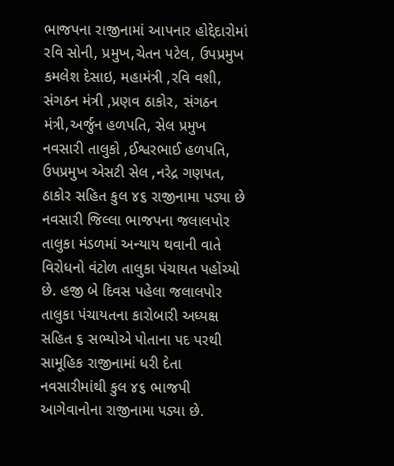ભાજપના રાજીનામાં આપનાર હોદ્દેદારોમાં રવિ સોની, પ્રમુખ,ચેતન પટેલ, ઉપપ્રમુખ કમલેશ દેસાઇ, મહામંત્રી ,રવિ વશી, સંગઠન મંત્રી ,પ્રણવ ઠાકોર, સંગઠન મંત્રી,અર્જુન હળપતિ, સેલ પ્રમુખ નવસારી તાલુકો ,ઈશ્વરભાઈ હળપતિ, ઉપપ્રમુખ એસટી સેલ ,નરેદ્ર ગણપત, ઠાકોર સહિત કુલ ૪૬ રાજીનામા પડ્યા છે
નવસારી જિલ્લા ભાજપના જલાલપોર તાલુકા મંડળમાં અન્યાય થવાની વાતે વિરોધનો વંટોળ તાલુકા પંચાયત પહોંચ્યો છે. હજી બે દિવસ પહેલા જલાલપોર તાલુકા પંચાયતના કારોબારી અધ્યક્ષ સહિત ૬ સભ્યોએ પોતાના પદ પરથી સામૂહિક રાજીનામાં ધરી દેતા નવસારીમાંથી કુલ ૪૬ ભાજપી આગેવાનોના રાજીનામા પડ્યા છે.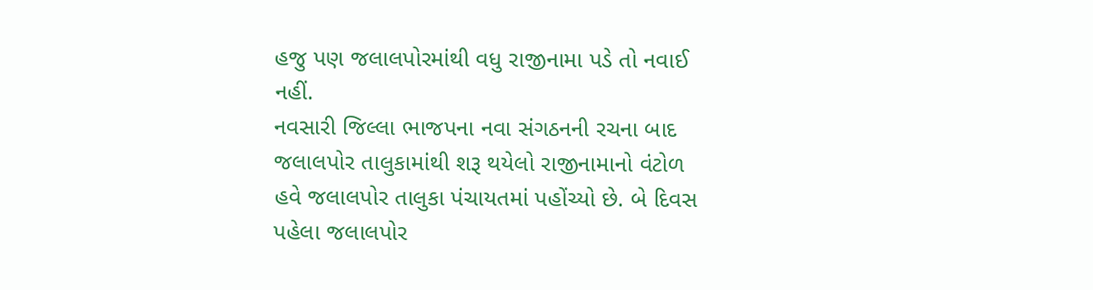હજુ પણ જલાલપોરમાંથી વધુ રાજીનામા પડે તો નવાઈ નહીં.
નવસારી જિલ્લા ભાજપના નવા સંગઠનની રચના બાદ જલાલપોર તાલુકામાંથી શરૂ થયેલો રાજીનામાનો વંટોળ હવે જલાલપોર તાલુકા પંચાયતમાં પહોંચ્યો છે. બે દિવસ પહેલા જલાલપોર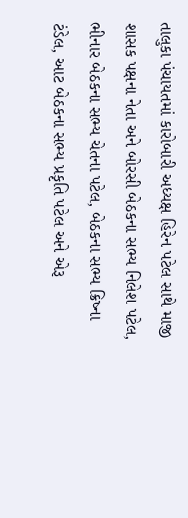તાલુકા પંચાયતમાં કારોબારી અધ્યક્ષ હિરેન પટેલ સાથે માજી શાસક પક્ષના નેતા અને બોરસી બેઠકના સભ્ય નિલેશ પટેલ, ભીનાર બેઠકના સભ્ય ચેતના પટેલ, બેઠકના સભ્ય ક્રિષ્ના ટંડેલ, આટ બેઠકના સભ્ય પ્રકૃતિ પટેલ અને એરૂ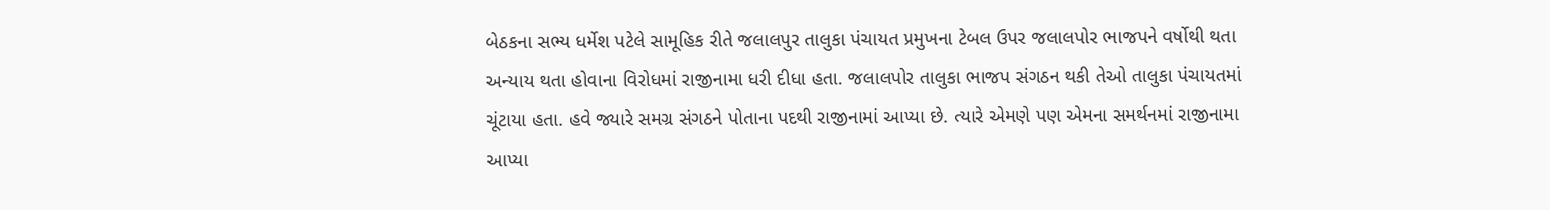બેઠકના સભ્ય ધર્મેશ પટેલે સામૂહિક રીતે જલાલપુર તાલુકા પંચાયત પ્રમુખના ટેબલ ઉપર જલાલપોર ભાજપને વર્ષોથી થતા અન્યાય થતા હોવાના વિરોધમાં રાજીનામા ધરી દીધા હતા. જલાલપોર તાલુકા ભાજપ સંગઠન થકી તેઓ તાલુકા પંચાયતમાં ચૂંટાયા હતા. હવે જ્યારે સમગ્ર સંગઠને પોતાના પદથી રાજીનામાં આપ્યા છે. ત્યારે એમણે પણ એમના સમર્થનમાં રાજીનામા આપ્યા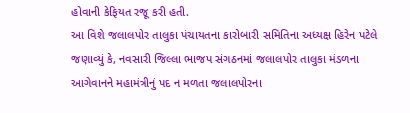હોવાની કેફિયત રજૂ કરી હતી.
આ વિશે જલાલપોર તાલુકા પંચાયતના કારોબારી સમિતિના અધ્યક્ષ હિરેન પટેલે જણાવ્યું કે, નવસારી જિલ્લા ભાજપ સંગઠનમાં જલાલપોર તાલુકા મંડળના આગેવાનને મહામંત્રીનું પદ ન મળતા જલાલપોરના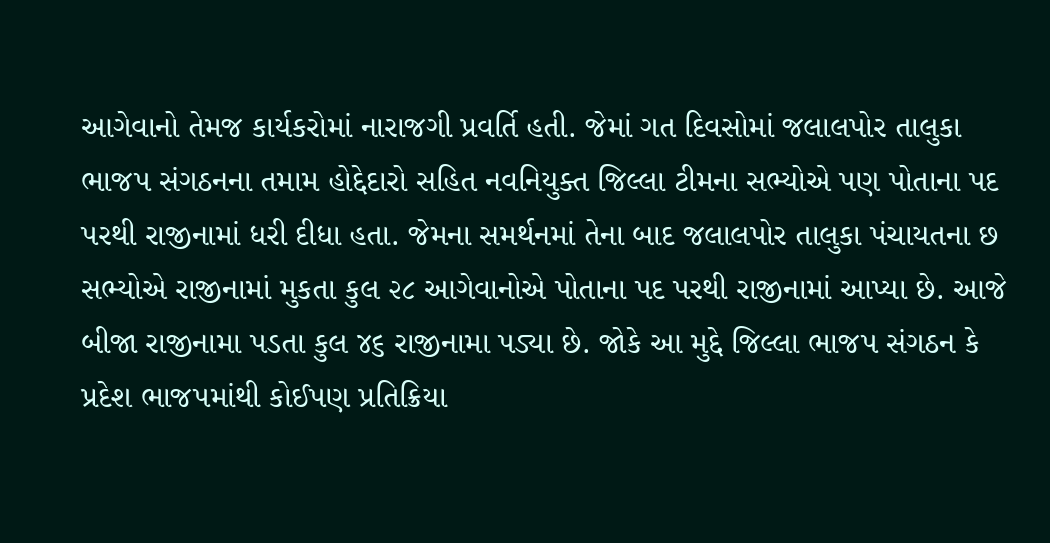આગેવાનો તેમજ કાર્યકરોમાં નારાજગી પ્રવર્તિ હતી. જેમાં ગત દિવસોમાં જલાલપોર તાલુકા ભાજપ સંગઠનના તમામ હોદ્દેદારો સહિત નવનિયુક્ત જિલ્લા ટીમના સભ્યોએ પણ પોતાના પદ પરથી રાજીનામાં ધરી દીધા હતા. જેમના સમર્થનમાં તેના બાદ જલાલપોર તાલુકા પંચાયતના છ સભ્યોએ રાજીનામાં મુકતા કુલ ૨૮ આગેવાનોએ પોતાના પદ પરથી રાજીનામાં આપ્યા છે. આજે બીજા રાજીનામા પડતા કુલ ૪૬ રાજીનામા પડ્યા છે. જોકે આ મુદ્દે જિલ્લા ભાજપ સંગઠન કે પ્રદેશ ભાજપમાંથી કોઈપણ પ્રતિક્રિયા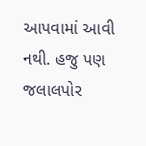આપવામાં આવી નથી. હજુ પણ જલાલપોર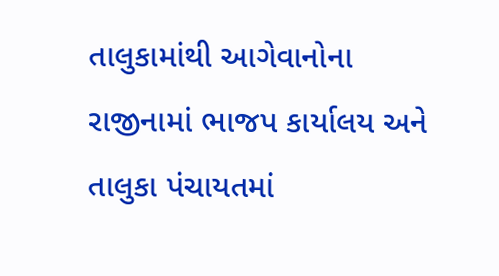તાલુકામાંથી આગેવાનોના રાજીનામાં ભાજપ કાર્યાલય અને તાલુકા પંચાયતમાં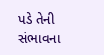પડે તેની સંભાવના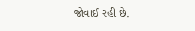જોવાઈ રહી છે.